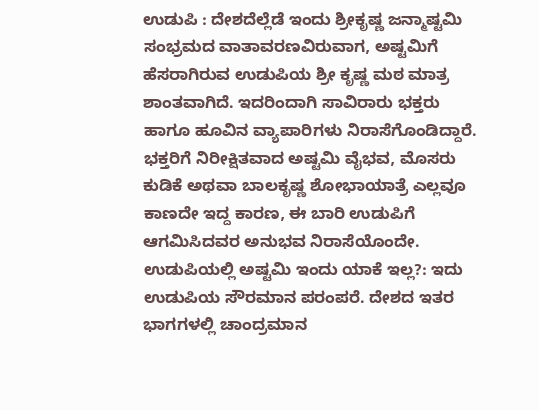ಉಡುಪಿ : ದೇಶದೆಲ್ಲೆಡೆ ಇಂದು ಶ್ರೀಕೃಷ್ಣ ಜನ್ಮಾಷ್ಟಮಿ ಸಂಭ್ರಮದ ವಾತಾವರಣವಿರುವಾಗ, ಅಷ್ಟಮಿಗೆ ಹೆಸರಾಗಿರುವ ಉಡುಪಿಯ ಶ್ರೀ ಕೃಷ್ಣ ಮಠ ಮಾತ್ರ ಶಾಂತವಾಗಿದೆ. ಇದರಿಂದಾಗಿ ಸಾವಿರಾರು ಭಕ್ತರು ಹಾಗೂ ಹೂವಿನ ವ್ಯಾಪಾರಿಗಳು ನಿರಾಸೆಗೊಂಡಿದ್ದಾರೆ.
ಭಕ್ತರಿಗೆ ನಿರೀಕ್ಷಿತವಾದ ಅಷ್ಟಮಿ ವೈಭವ, ಮೊಸರು ಕುಡಿಕೆ ಅಥವಾ ಬಾಲಕೃಷ್ಣ ಶೋಭಾಯಾತ್ರೆ ಎಲ್ಲವೂ ಕಾಣದೇ ಇದ್ದ ಕಾರಣ, ಈ ಬಾರಿ ಉಡುಪಿಗೆ ಆಗಮಿಸಿದವರ ಅನುಭವ ನಿರಾಸೆಯೊಂದೇ.
ಉಡುಪಿಯಲ್ಲಿ ಅಷ್ಟಮಿ ಇಂದು ಯಾಕೆ ಇಲ್ಲ?: ಇದು ಉಡುಪಿಯ ಸೌರಮಾನ ಪರಂಪರೆ. ದೇಶದ ಇತರ ಭಾಗಗಳಲ್ಲಿ ಚಾಂದ್ರಮಾನ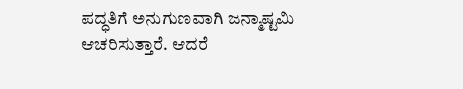ಪದ್ಧತಿಗೆ ಅನುಗುಣವಾಗಿ ಜನ್ಮಾಷ್ಟಮಿ ಆಚರಿಸುತ್ತಾರೆ. ಆದರೆ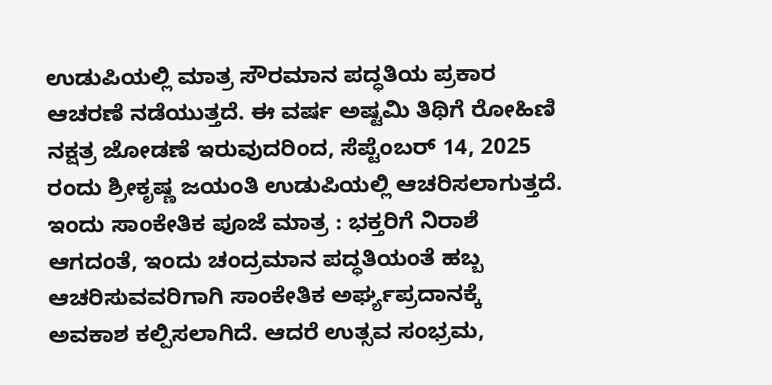ಉಡುಪಿಯಲ್ಲಿ ಮಾತ್ರ ಸೌರಮಾನ ಪದ್ಧತಿಯ ಪ್ರಕಾರ ಆಚರಣೆ ನಡೆಯುತ್ತದೆ. ಈ ವರ್ಷ ಅಷ್ಟಮಿ ತಿಥಿಗೆ ರೋಹಿಣಿ ನಕ್ಷತ್ರ ಜೋಡಣೆ ಇರುವುದರಿಂದ, ಸೆಪ್ಟೆಂಬರ್ 14, 2025 ರಂದು ಶ್ರೀಕೃಷ್ಣ ಜಯಂತಿ ಉಡುಪಿಯಲ್ಲಿ ಆಚರಿಸಲಾಗುತ್ತದೆ.
ಇಂದು ಸಾಂಕೇತಿಕ ಪೂಜೆ ಮಾತ್ರ : ಭಕ್ತರಿಗೆ ನಿರಾಶೆ ಆಗದಂತೆ, ಇಂದು ಚಂದ್ರಮಾನ ಪದ್ಧತಿಯಂತೆ ಹಬ್ಬ ಆಚರಿಸುವವರಿಗಾಗಿ ಸಾಂಕೇತಿಕ ಅರ್ಘ್ಯಪ್ರದಾನಕ್ಕೆ ಅವಕಾಶ ಕಲ್ಪಿಸಲಾಗಿದೆ. ಆದರೆ ಉತ್ಸವ ಸಂಭ್ರಮ,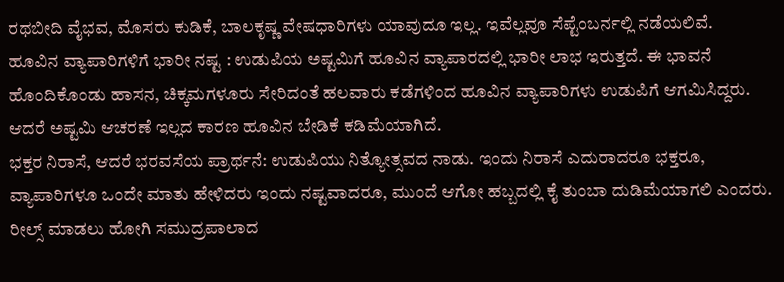ರಥಬೀದಿ ವೈಭವ, ಮೊಸರು ಕುಡಿಕೆ, ಬಾಲಕೃಷ್ಣ ವೇಷಧಾರಿಗಳು ಯಾವುದೂ ಇಲ್ಲ. ಇವೆಲ್ಲವೂ ಸೆಪ್ಟೆಂಬರ್ನಲ್ಲಿ ನಡೆಯಲಿವೆ.
ಹೂವಿನ ವ್ಯಾಪಾರಿಗಳಿಗೆ ಭಾರೀ ನಷ್ಟ : ಉಡುಪಿಯ ಅಷ್ಟಮಿಗೆ ಹೂವಿನ ವ್ಯಾಪಾರದಲ್ಲಿ ಭಾರೀ ಲಾಭ ಇರುತ್ತದೆ. ಈ ಭಾವನೆ ಹೊಂದಿಕೊಂಡು ಹಾಸನ, ಚಿಕ್ಕಮಗಳೂರು ಸೇರಿದಂತೆ ಹಲವಾರು ಕಡೆಗಳಿಂದ ಹೂವಿನ ವ್ಯಾಪಾರಿಗಳು ಉಡುಪಿಗೆ ಆಗಮಿಸಿದ್ದರು. ಆದರೆ ಅಷ್ಟಮಿ ಆಚರಣೆ ಇಲ್ಲದ ಕಾರಣ ಹೂವಿನ ಬೇಡಿಕೆ ಕಡಿಮೆಯಾಗಿದೆ.
ಭಕ್ತರ ನಿರಾಸೆ, ಆದರೆ ಭರವಸೆಯ ಪ್ರಾರ್ಥನೆ: ಉಡುಪಿಯು ನಿತ್ಯೋತ್ಸವದ ನಾಡು. ಇಂದು ನಿರಾಸೆ ಎದುರಾದರೂ ಭಕ್ತರೂ, ವ್ಯಾಪಾರಿಗಳೂ ಒಂದೇ ಮಾತು ಹೇಳಿದರು ಇಂದು ನಷ್ಟವಾದರೂ, ಮುಂದೆ ಆಗೋ ಹಬ್ಬದಲ್ಲಿ ಕೈ ತುಂಬಾ ದುಡಿಮೆಯಾಗಲಿ ಎಂದರು.
ರೀಲ್ಸ್ ಮಾಡಲು ಹೋಗಿ ಸಮುದ್ರಪಾಲಾದ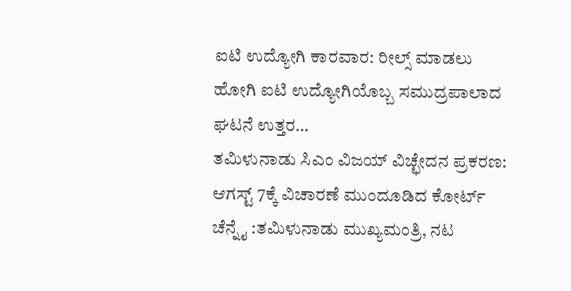ಐಟಿ ಉದ್ಯೋಗಿ ಕಾರವಾರ: ರೀಲ್ಸ್ ಮಾಡಲು ಹೋಗಿ ಐಟಿ ಉದ್ಯೋಗಿಯೊಬ್ಬ ಸಮುದ್ರಪಾಲಾದ ಘಟನೆ ಉತ್ತರ…
ತಮಿಳುನಾಡು ಸಿಎಂ ವಿಜಯ್ ವಿಚ್ಛೇದನ ಪ್ರಕರಣ: ಆಗಸ್ಟ್ 7ಕ್ಕೆ ವಿಚಾರಣೆ ಮುಂದೂಡಿದ ಕೋರ್ಟ್ ಚೆನ್ನೈ :ತಮಿಳುನಾಡು ಮುಖ್ಯಮಂತ್ರಿ, ನಟ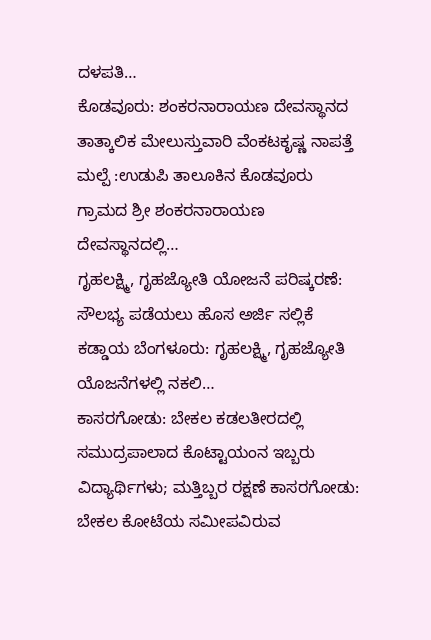ದಳಪತಿ…
ಕೊಡವೂರು: ಶಂಕರನಾರಾಯಣ ದೇವಸ್ಥಾನದ ತಾತ್ಕಾಲಿಕ ಮೇಲುಸ್ತುವಾರಿ ವೆಂಕಟಕೃಷ್ಣ ನಾಪತ್ತೆ ಮಲ್ಪೆ :ಉಡುಪಿ ತಾಲೂಕಿನ ಕೊಡವೂರು ಗ್ರಾಮದ ಶ್ರೀ ಶಂಕರನಾರಾಯಣ ದೇವಸ್ಥಾನದಲ್ಲಿ…
ಗೃಹಲಕ್ಷ್ಮಿ, ಗೃಹಜ್ಯೋತಿ ಯೋಜನೆ ಪರಿಷ್ಕರಣೆ: ಸೌಲಭ್ಯ ಪಡೆಯಲು ಹೊಸ ಅರ್ಜಿ ಸಲ್ಲಿಕೆ ಕಡ್ಡಾಯ ಬೆಂಗಳೂರು: ಗೃಹಲಕ್ಷ್ಮಿ, ಗೃಹಜ್ಯೋತಿ ಯೊಜನೆಗಳಲ್ಲಿ ನಕಲಿ…
ಕಾಸರಗೋಡು: ಬೇಕಲ ಕಡಲತೀರದಲ್ಲಿ ಸಮುದ್ರಪಾಲಾದ ಕೊಟ್ಟಾಯಂನ ಇಬ್ಬರು ವಿದ್ಯಾರ್ಥಿಗಳು; ಮತ್ತಿಬ್ಬರ ರಕ್ಷಣೆ ಕಾಸರಗೋಡು: ಬೇಕಲ ಕೋಟೆಯ ಸಮೀಪವಿರುವ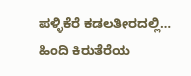ಪಳ್ಳಿಕೆರೆ ಕಡಲತೀರದಲ್ಲಿ…
ಹಿಂದಿ ಕಿರುತೆರೆಯ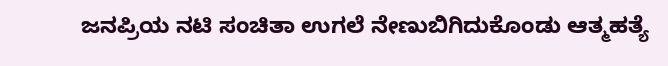ಜನಪ್ರಿಯ ನಟಿ ಸಂಚಿತಾ ಉಗಲೆ ನೇಣುಬಿಗಿದುಕೊಂಡು ಆತ್ಮಹತ್ಯೆ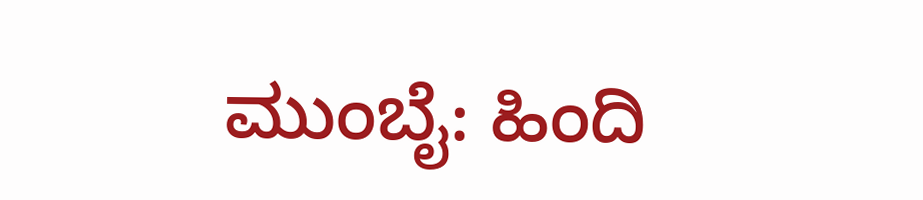ಮುಂಬೈ: ಹಿಂದಿ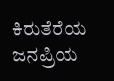ಕಿರುತೆರೆಯ ಜನಪ್ರಿಯ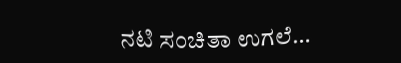ನಟಿ ಸಂಚಿತಾ ಉಗಲೆ…